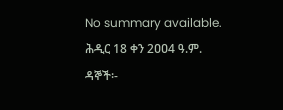No summary available.
ሕዲር 18 ቀን 2ዐዐ4 ዓ.ም.
ዳኞች፡-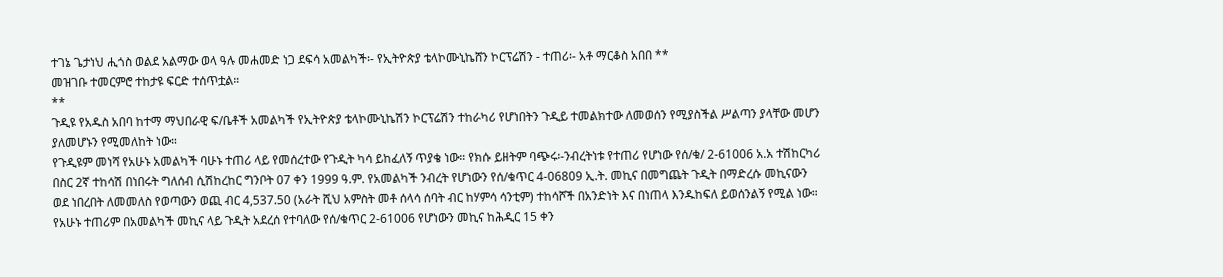ተገኔ ጌታነህ ሒጎስ ወልደ አልማው ወላ ዓሉ መሐመድ ነጋ ደፍሳ አመልካች፡- የኢትዮጵያ ቴላኮሙኒኬሸን ኮርፕሬሽን - ተጠሪ፡- አቶ ማርቆስ አበበ **
መዝገቡ ተመርምሮ ተከታዩ ፍርድ ተሰጥቷል።
**
ጉዲዩ የአዱስ አበባ ከተማ ማህበራዊ ፍ/ቤቶች አመልካች የኢትዮጵያ ቴላኮሙኒኬሽን ኮርፕሬሽን ተከራካሪ የሆነበትን ጉዲይ ተመልክተው ለመወሰን የሚያስችል ሥልጣን ያላቸው መሆን ያለመሆኑን የሚመለከት ነው።
የጉዲዩም መነሻ የአሁኑ አመልካች ባሁኑ ተጠሪ ላይ የመሰረተው የጉዲት ካሳ ይከፈለኝ ጥያቄ ነው። የክሱ ይዘትም ባጭሩ፡-ንብረትነቱ የተጠሪ የሆነው የሰ/ቁ/ 2-61006 አ.አ ተሽከርካሪ በስር 2ኛ ተከሳሽ በነበሩት ግለሰብ ሲሽከረከር ግንቦት 07 ቀን 1999 ዓ.ም. የአመልካች ንብረት የሆነውን የሰ/ቁጥር 4-06809 ኢ.ት. መኪና በመግጨት ጉዲት በማድረሱ መኪናውን ወደ ነበረበት ለመመለስ የወጣውን ወጪ ብር 4,537.50 (አራት ሺህ አምስት መቶ ሰላሳ ሰባት ብር ከሃምሳ ሳንቲም) ተከሳሾች በአንድነት እና በነጠላ እንዱከፍለ ይወሰንልኝ የሚል ነው። የአሁኑ ተጠሪም በአመልካች መኪና ላይ ጉዲት አደረሰ የተባለው የሰ/ቁጥር 2-61006 የሆነውን መኪና ከሕዲር 15 ቀን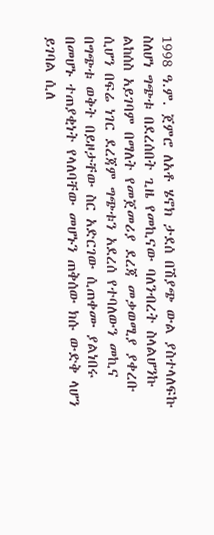1998 ዓ.ም. ጀምሮ ለአቶ ሄኖክ ታደሰ በሽያጭ ውል ያስተላለፍኩ ስለሆነ ግጭቱ በደረሰበት ጊዜ የመኪናው ባለንብረት ስላልሆንኩ ልከሰስ አይገባም በማለት የመጀመሪያ ደረጃ መቃወሚያ ያቀረቡ ሲሆን በፍሬ ነገር ደረጃም ግጭቱን አደረሰ የተባለውን መኪና በግጭቱ ወቅት በይዞታቸው ስር አድርገው ሲጠቀሙ ያልነበሩ በመሆኑ ተጠያቂነት የላለባቸው መሆኑን ጠቅሰው ክሱ ውድቅ ላሆን ይገባል ሲለ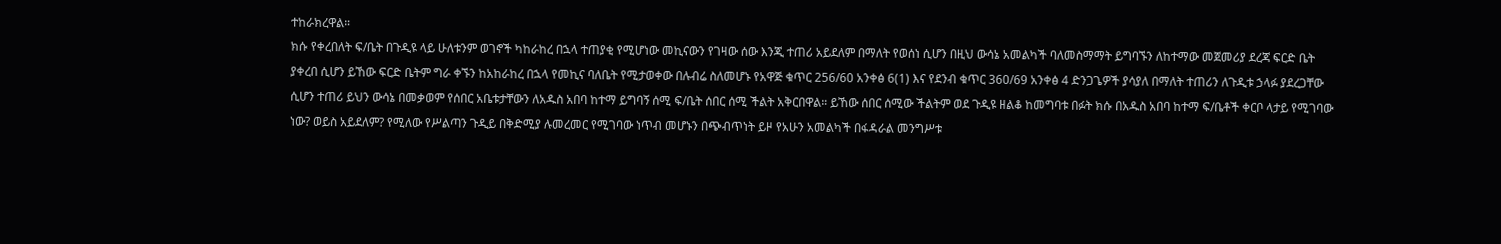ተከራክረዋል።
ክሱ የቀረበለት ፍ/ቤት በጉዲዩ ላይ ሁለቱንም ወገኖች ካከራከረ በኋላ ተጠያቂ የሚሆነው መኪናውን የገዛው ሰው እንጂ ተጠሪ አይደለም በማለት የወሰነ ሲሆን በዚህ ውሳኔ አመልካች ባለመስማማት ይግባኙን ለከተማው መጀመሪያ ደረጃ ፍርድ ቤት ያቀረበ ሲሆን ይኸው ፍርድ ቤትም ግራ ቀኙን ከአከራከረ በኋላ የመኪና ባለቤት የሚታወቀው በሉብሬ ስለመሆኑ የአዋጅ ቁጥር 256/60 አንቀፅ 6(1) እና የደንብ ቁጥር 360/69 አንቀፅ 4 ድንጋጌዎች ያሳያለ በማለት ተጠሪን ለጉዲቱ ኃላፉ ያደረጋቸው ሲሆን ተጠሪ ይህን ውሳኔ በመቃወም የሰበር አቤቱታቸውን ለአዱስ አበባ ከተማ ይግባኝ ሰሚ ፍ/ቤት ሰበር ሰሚ ችልት አቅርበዋል። ይኸው ሰበር ሰሚው ችልትም ወደ ጉዲዩ ዘልቆ ከመግባቱ በፉት ክሱ በአዱስ አበባ ከተማ ፍ/ቤቶች ቀርቦ ላታይ የሚገባው ነው? ወይስ አይደለም? የሚለው የሥልጣን ጉዲይ በቅድሚያ ሉመረመር የሚገባው ነጥብ መሆኑን በጭብጥነት ይዞ የአሁን አመልካች በፋዳራል መንግሥቱ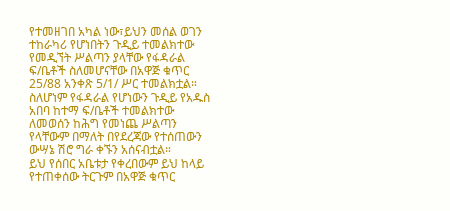የተመዘገበ አካል ነው፣ይህን መሰል ወገን ተከራካሪ የሆነበትን ጉዲይ ተመልክተው የመዲኘት ሥልጣን ያላቸው የፋዳራል ፍ/ቤቶች ስለመሆናቸው በአዋጅ ቁጥር 25/88 አንቀጽ 5/1/ ሥር ተመልክቷል።
ስለሆነም የፋዳራል የሆነውን ጉዲይ የአዱስ አበባ ከተማ ፍ/ቤቶች ተመልክተው ለመወሰን ከሕግ የመነጨ ሥልጣን የላቸውም በማለት በየደረጃው የተሰጠውን ውሣኔ ሽሮ ግራ ቀኙን አሰናብቷል።
ይህ የሰበር አቤቱታ የቀረበውም ይህ ከላይ የተጠቀሰው ትርጉም በአዋጅ ቁጥር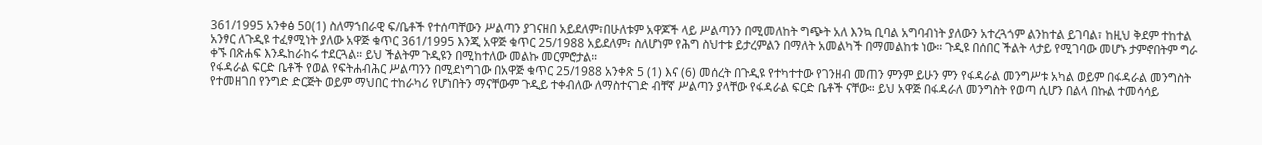361/1995 አንቀፅ 50(1) ስለማኀበራዊ ፍ/ቤቶች የተሰጣቸውን ሥልጣን ያገናዘበ አይደለም፣በሁለቱም አዋጆች ላይ ሥልጣንን በሚመለከት ግጭት አለ እንኳ ቢባል አግባብነት ያለውን አተረጓጎም ልንከተል ይገባል፣ ከዚህ ቅደም ተከተል አንፃር ለጉዲዩ ተፈፃሚነት ያለው አዋጅ ቁጥር 361/1995 እንጂ አዋጅ ቁጥር 25/1988 አይደለም፣ ስለሆነም የሕግ ስህተቱ ይታረምልን በማለት አመልካች በማመልከቱ ነው። ጉዲዩ በሰበር ችልት ላታይ የሚገባው መሆኑ ታምኖበትም ግራ ቀኙ በጽሐፍ እንዱከራከሩ ተደርጓል። ይህ ችልትም ጉዲዩን በሚከተለው መልኩ መርምሮታል።
የፋዳራል ፍርድ ቤቶች የወል የፍትሐብሕር ሥልጣንን በሚደነግገው በአዋጅ ቁጥር 25/1988 አንቀጽ 5 (1) እና (6) መሰረት በጉዲዩ የተካተተው የገንዘብ መጠን ምንም ይሁን ምን የፋዳራል መንግሥቱ አካል ወይም በፋዳራል መንግስት የተመዘገበ የንግድ ድርጅት ወይም ማህበር ተከራካሪ የሆነበትን ማናቸውም ጉዲይ ተቀብለው ለማስተናገድ ብቸኛ ሥልጣን ያላቸው የፋዳራል ፍርድ ቤቶች ናቸው። ይህ አዋጅ በፋዳራለ መንግስት የወጣ ሲሆን በልላ በኩል ተመሳሳይ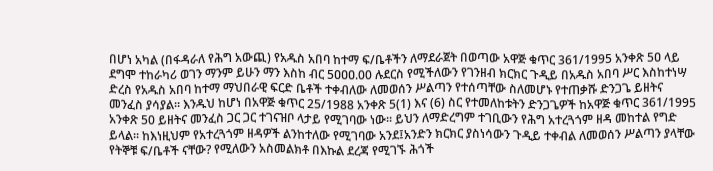በሆነ አካል (በፋዳራለ የሕግ አውጪ) የአዱስ አበባ ከተማ ፍ/ቤቶችን ለማደራጀት በወጣው አዋጅ ቁጥር 361/1995 አንቀጽ 5ዐ ላይ ደግሞ ተከራካሪ ወገን ማንም ይሁን ማን እስከ ብር 5ዐዐዐ.00 ሉደርስ የሚችለውን የገንዘብ ክርክር ጉዲይ በአዱስ አበባ ሥር እስከተነሣ ድረስ የአዱስ አበባ ከተማ ማህበራዊ ፍርድ ቤቶች ተቀብለው ለመወሰን ሥልጣን የተሰጣቸው ስለመሆኑ የተጠቃሹ ድንጋጌ ይዘትና መንፈስ ያሳያል። እንዱህ ከሆነ በአዋጅ ቁጥር 25/1988 አንቀጽ 5(1) እና (6) ስር የተመለከቱትን ድንጋጌዎች ከአዋጅ ቁጥር 361/1995 አንቀጽ 50 ይዘትና መንፈስ ጋር ጋር ተገናዝቦ ላታይ የሚገባው ነው። ይህን ለማድረግም ተገቢውን የሕግ አተረጓጎም ዘዳ መከተል የግድ ይላል። ከእነዚህም የአተረጓጎም ዘዳዎች ልንከተለው የሚገባው አንደ፤አንድን ክርክር ያስነሳውን ጉዲይ ተቀብል ለመወሰን ሥልጣን ያላቸው የትኞቹ ፍ/ቤቶች ናቸው? የሚለውን አስመልክቶ በእኩል ደረጃ የሚገኙ ሕጎች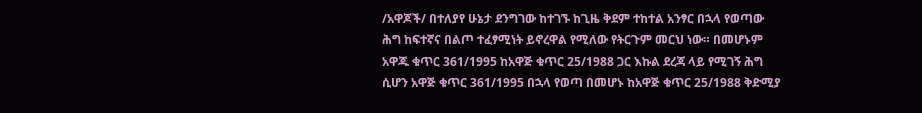/አዋጆች/ በተለያየ ሁኔታ ደንግገው ከተገኙ ከጊዜ ቅደም ተከተል አንፃር በኋላ የወጣው ሕግ ከፍተኛና በልጦ ተፈፃሚነት ይኖረዋል የሚለው የትርጉም መርህ ነው። በመሆኑም አዋጁ ቁጥር 361/1995 ከአዋጅ ቁጥር 25/1988 ጋር እኩል ደረጃ ላይ የሚገኝ ሕግ ሲሆን አዋጅ ቁጥር 361/1995 በኋላ የወጣ በመሆኑ ከአዋጅ ቁጥር 25/1988 ቅድሚያ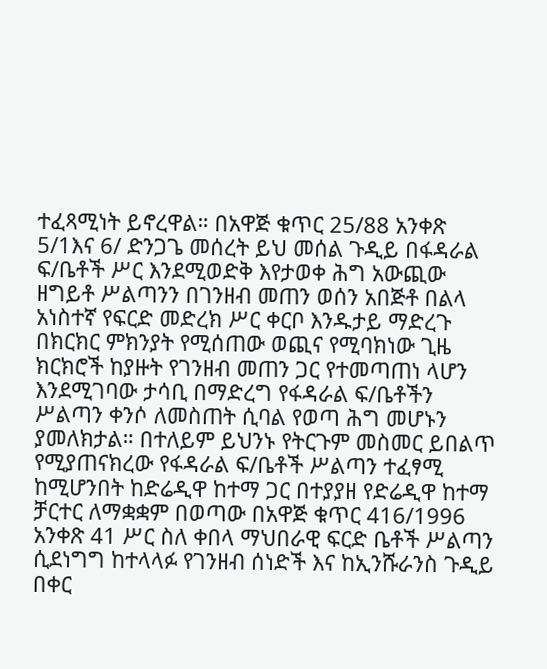ተፈጻሚነት ይኖረዋል። በአዋጅ ቁጥር 25/88 አንቀጽ 5/1እና 6/ ድንጋጌ መሰረት ይህ መሰል ጉዲይ በፋዳራል ፍ/ቤቶች ሥር እንደሚወድቅ እየታወቀ ሕግ አውጪው ዘግይቶ ሥልጣንን በገንዘብ መጠን ወሰን አበጅቶ በልላ አነስተኛ የፍርድ መድረክ ሥር ቀርቦ እንዱታይ ማድረጉ በክርክር ምክንያት የሚሰጠው ወጪና የሚባክነው ጊዜ ክርክሮች ከያዙት የገንዘብ መጠን ጋር የተመጣጠነ ላሆን እንደሚገባው ታሳቢ በማድረግ የፋዳራል ፍ/ቤቶችን ሥልጣን ቀንሶ ለመስጠት ሲባል የወጣ ሕግ መሆኑን ያመለክታል። በተለይም ይህንኑ የትርጉም መስመር ይበልጥ የሚያጠናክረው የፋዳራል ፍ/ቤቶች ሥልጣን ተፈፃሚ ከሚሆንበት ከድሬዲዋ ከተማ ጋር በተያያዘ የድሬዲዋ ከተማ ቻርተር ለማቋቋም በወጣው በአዋጅ ቁጥር 416/1996 አንቀጽ 41 ሥር ስለ ቀበላ ማህበራዊ ፍርድ ቤቶች ሥልጣን ሲደነግግ ከተላላፉ የገንዘብ ሰነድች እና ከኢንሹራንስ ጉዲይ በቀር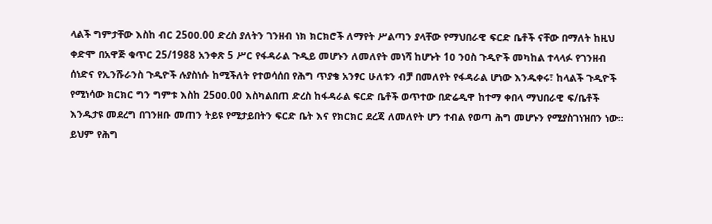ላልች ግምታቸው እስከ ብር 25ዐዐ.00 ድረስ ያለትን ገንዘብ ነክ ክርክሮች ለማየት ሥልጣን ያላቸው የማህበራዊ ፍርድ ቤቶች ናቸው በማለት ከዚህ ቀድሞ በአዋጅ ቁጥር 25/1988 አንቀጽ 5 ሥር የፋዳራል ጉዲይ መሆኑን ለመለየት መነሻ ከሆኑት 1ዐ ንዐስ ጉዲዮች መካከል ተላላፉ የገንዘብ ሰነድና የኢንሹራንስ ጉዲዮች ሉያስነሱ ከሚችለት የተወሳሰበ የሕግ ጥያቄ አንፃር ሁለቱን ብቻ በመለየት የፋዳራል ሆነው እንዱቀሩ፣ ከላልች ጉዲዮች የሚነሳው ክርክር ግን ግምቱ እስከ 25ዐዐ.00 እስካልበጠ ድረስ ከፋዳራል ፍርድ ቤቶች ወጥተው በድሬዲዋ ከተማ ቀበላ ማህበራዊ ፍ/ቤቶች እንዱታዩ መደረግ በገንዘቡ መጠን ትይዩ የሚታይበትን ፍርድ ቤት እና የክርክር ደረጃ ለመለየት ሆን ተብል የወጣ ሕግ መሆኑን የሚያስገነዝበን ነው። ይህም የሕግ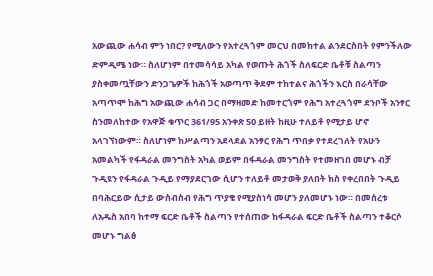አውጪው ሐሳብ ምን ነበር? የሚለውን የአተረጓጎም መርህ በመከተል ልንደርስበት የምንችለው ድምዲሜ ነው። ስለሆነም በተመሳሳይ አካል የወጡት ሕጎች ስለፍርድ ቤቶቹ ስልጣን ያስቀመጧቸውን ድንጋጌዎች ከሕጎች አወጣጥ ቅደም ተከተልና ሕጎችን እርስ በራሳቸው አጣጥሞ ከሕግ አውጪው ሐሳብ ጋር በማዛመድ ከመተርጎም የሕግ አተረጓጎም ደንቦች አንፃር ስንመለከተው የአዋጅ ቁጥር 361/95 አንቀጽ 5ዐ ይዘት ከዚሁ ተለይቶ የሚታይ ሆኖ አላገኘነውም። ስለሆነም ከሥልጣን አደላደል አንፃር የሕግ ጥበቃ የተደረገለት የአሁን አመልካች የፋዳራል መንግስት አካል ወይም በፋዳራል መንግስት የተመዘገበ መሆኑ ብቻ ጉዲዩን የፋዳራል ጉዲይ የማያደርገው ሲሆን ተለይቶ መታወቅ ያለበት ክስ የቀረበበት ጉዲይ በባሕርይው ሲታይ ውስብስብ የሕግ ጥያቄ የሚያስነሳ መሆን ያለመሆኑ ነው። በመሰረቱ ለአዱስ አበባ ከተማ ፍርድ ቤቶች ስልጣን የተሰጠው ከፋዳራል ፍርድ ቤቶች ስልጣን ተቆርሶ መሆኑ ግልፅ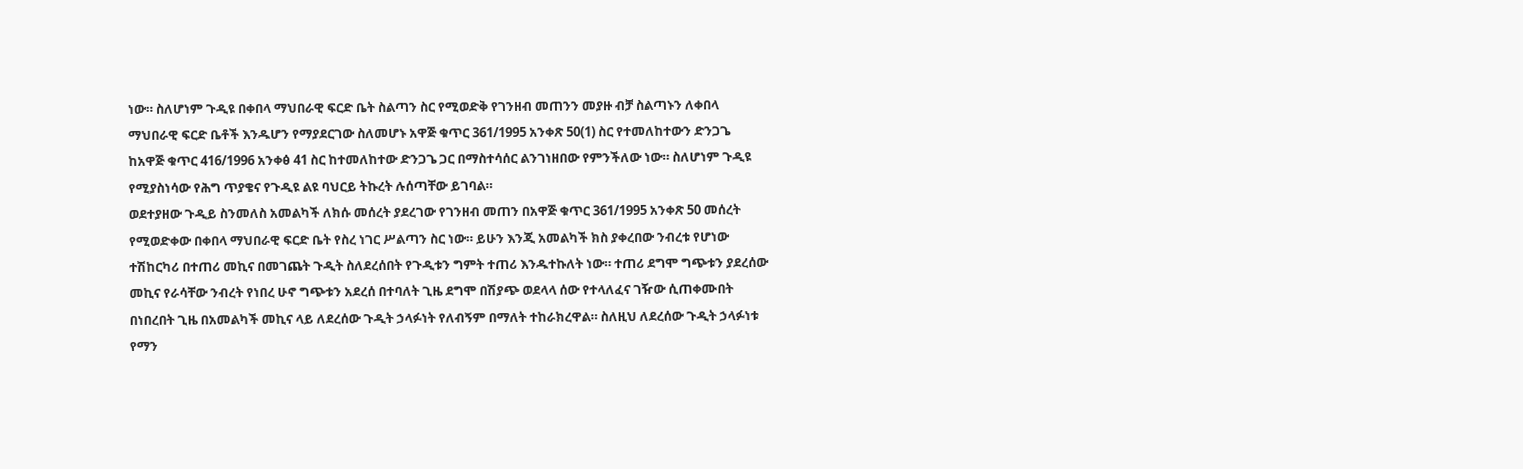ነው። ስለሆነም ጉዲዩ በቀበላ ማህበራዊ ፍርድ ቤት ስልጣን ስር የሚወድቅ የገንዘብ መጠንን መያዙ ብቻ ስልጣኑን ለቀበላ ማህበራዊ ፍርድ ቤቶች እንዱሆን የማያደርገው ስለመሆኑ አዋጅ ቁጥር 361/1995 አንቀጽ 50(1) ስር የተመለከተውን ድንጋጌ ከአዋጅ ቁጥር 416/1996 አንቀፅ 41 ስር ከተመለከተው ድንጋጌ ጋር በማስተሳሰር ልንገነዘበው የምንችለው ነው። ስለሆነም ጉዲዩ የሚያስነሳው የሕግ ጥያቄና የጉዲዩ ልዩ ባህርይ ትኩረት ሉሰጣቸው ይገባል።
ወደተያዘው ጉዲይ ስንመለስ አመልካች ለክሱ መሰረት ያደረገው የገንዘብ መጠን በአዋጅ ቁጥር 361/1995 አንቀጽ 50 መሰረት የሚወድቀው በቀበላ ማህበራዊ ፍርድ ቤት የስረ ነገር ሥልጣን ስር ነው። ይሁን እንጂ አመልካች ክስ ያቀረበው ንብረቱ የሆነው ተሽከርካሪ በተጠሪ መኪና በመገጨት ጉዲት ስለደረሰበት የጉዲቱን ግምት ተጠሪ እንዱተኩለት ነው። ተጠሪ ደግሞ ግጭቱን ያደረሰው መኪና የራሳቸው ንብረት የነበረ ሁኖ ግጭቱን አደረሰ በተባለት ጊዜ ደግሞ በሽያጭ ወደላላ ሰው የተላለፈና ገዥው ሲጠቀሙበት በነበረበት ጊዜ በአመልካች መኪና ላይ ለደረሰው ጉዲት ኃላፉነት የለብኝም በማለት ተከራክረዋል። ስለዚህ ለደረሰው ጉዲት ኃላፉነቱ የማን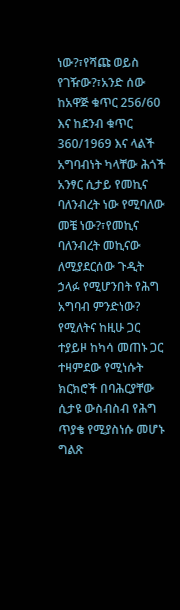ነው?፣የሻጩ ወይስ የገዥው?፣አንድ ሰው ከአዋጅ ቁጥር 256/60 እና ከደንብ ቁጥር 360/1969 እና ላልች አግባብነት ካላቸው ሕጎች አንፃር ሲታይ የመኪና ባለንብረት ነው የሚባለው መቼ ነው?፣የመኪና ባለንብረት መኪናው ለሚያደርሰው ጉዲት ኃላፉ የሚሆንበት የሕግ አግባብ ምንድነው? የሚለትና ከዚሁ ጋር ተያይዞ ከካሳ መጠኑ ጋር ተዛምደው የሚነሱት ክርክሮች በባሕርያቸው ሲታዩ ውስብስብ የሕግ ጥያቄ የሚያስነሱ መሆኑ ግልጽ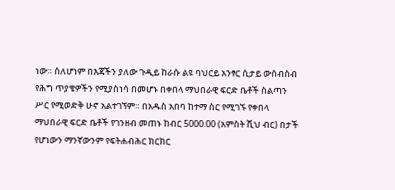ነው። ስለሆነም በእጃችን ያለው ጉዲይ ከራሱ ልዩ ባህርይ አንፃር ሲታይ ውስብስብ የሕግ ጥያቄዎችን የሚያስነሳ በመሆኑ በቀበላ ማህበራዊ ፍርድ ቤቶች ስልጣን ሥር የሚወድቅ ሁኖ አልተገኘም። በአዱስ አበባ ከተማ ስር የሚገኙ የቀበላ ማህበራዊ ፍርድ ቤቶች የገንዘብ መጠኑ ከብር 5000.00 (አምስት ሺህ ብር) በታች የሆነውን ማንኛውንም የፍትሐብሕር ክርክር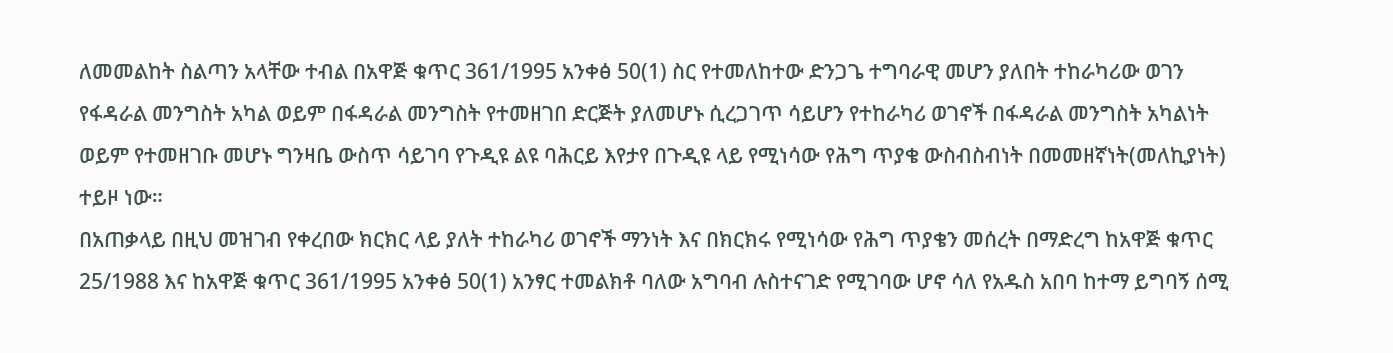ለመመልከት ስልጣን አላቸው ተብል በአዋጅ ቁጥር 361/1995 አንቀፅ 50(1) ስር የተመለከተው ድንጋጌ ተግባራዊ መሆን ያለበት ተከራካሪው ወገን የፋዳራል መንግስት አካል ወይም በፋዳራል መንግስት የተመዘገበ ድርጅት ያለመሆኑ ሲረጋገጥ ሳይሆን የተከራካሪ ወገኖች በፋዳራል መንግስት አካልነት ወይም የተመዘገቡ መሆኑ ግንዛቤ ውስጥ ሳይገባ የጉዲዩ ልዩ ባሕርይ እየታየ በጉዲዩ ላይ የሚነሳው የሕግ ጥያቄ ውስብስብነት በመመዘኛነት(መለኪያነት) ተይዞ ነው።
በአጠቃላይ በዚህ መዝገብ የቀረበው ክርክር ላይ ያለት ተከራካሪ ወገኖች ማንነት እና በክርክሩ የሚነሳው የሕግ ጥያቄን መሰረት በማድረግ ከአዋጅ ቁጥር 25/1988 እና ከአዋጅ ቁጥር 361/1995 አንቀፅ 50(1) አንፃር ተመልክቶ ባለው አግባብ ሉስተናገድ የሚገባው ሆኖ ሳለ የአዱስ አበባ ከተማ ይግባኝ ሰሚ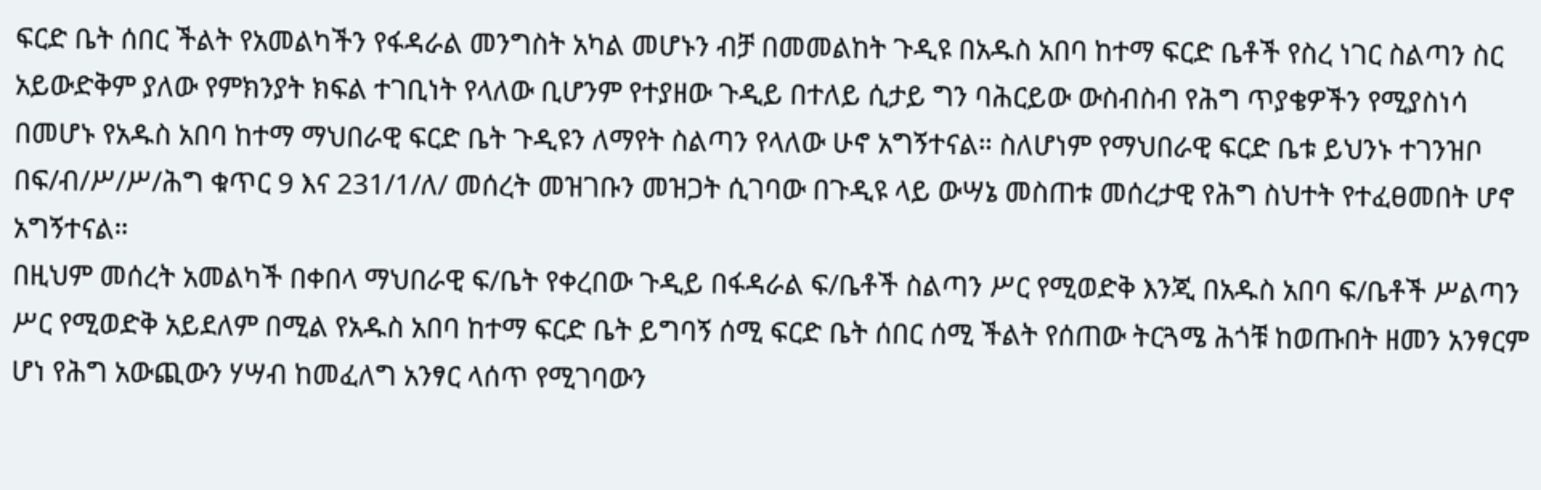ፍርድ ቤት ሰበር ችልት የአመልካችን የፋዳራል መንግስት አካል መሆኑን ብቻ በመመልከት ጉዲዩ በአዱስ አበባ ከተማ ፍርድ ቤቶች የስረ ነገር ስልጣን ስር አይውድቅም ያለው የምክንያት ክፍል ተገቢነት የላለው ቢሆንም የተያዘው ጉዲይ በተለይ ሲታይ ግን ባሕርይው ውስብስብ የሕግ ጥያቄዎችን የሚያስነሳ በመሆኑ የአዱስ አበባ ከተማ ማህበራዊ ፍርድ ቤት ጉዲዩን ለማየት ስልጣን የላለው ሁኖ አግኝተናል። ስለሆነም የማህበራዊ ፍርድ ቤቱ ይህንኑ ተገንዝቦ በፍ/ብ/ሥ/ሥ/ሕግ ቁጥር 9 እና 231/1/ለ/ መሰረት መዝገቡን መዝጋት ሲገባው በጉዲዩ ላይ ውሣኔ መስጠቱ መሰረታዊ የሕግ ስህተት የተፈፀመበት ሆኖ አግኝተናል።
በዚህም መሰረት አመልካች በቀበላ ማህበራዊ ፍ/ቤት የቀረበው ጉዲይ በፋዳራል ፍ/ቤቶች ስልጣን ሥር የሚወድቅ እንጂ በአዱስ አበባ ፍ/ቤቶች ሥልጣን ሥር የሚወድቅ አይደለም በሚል የአዱስ አበባ ከተማ ፍርድ ቤት ይግባኝ ሰሚ ፍርድ ቤት ሰበር ሰሚ ችልት የሰጠው ትርጓሜ ሕጎቹ ከወጡበት ዘመን አንፃርም ሆነ የሕግ አውጪውን ሃሣብ ከመፈለግ አንፃር ላሰጥ የሚገባውን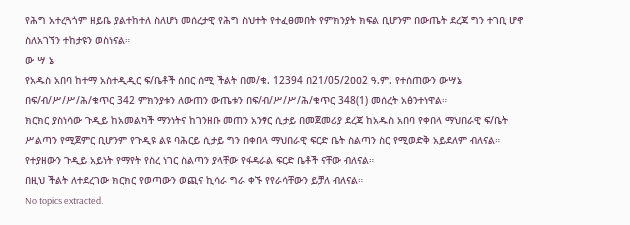የሕግ አተረጓጎም ዘይቤ ያልተከተለ ስለሆነ መሰረታዊ የሕግ ስህተት የተፈፀመበት የምክንያት ክፍል ቢሆንም በውጤት ደረጃ ግን ተገቢ ሆኖ ስለአገኘን ተከታዩን ወስነናል።
ው ሣ ኔ
የአዱስ አበባ ከተማ አስተዲዲር ፍ/ቤቶች ሰበር ሰሚ ችልት በመ/ቁ. 12394 በ21/05/2ዐዐ2 ዓ.ም. የተሰጠውን ውሣኔ በፍ/ብ/ሥ/ሥ/ሕ/ቁጥር 342 ምክንያቱን ለውጠን ውጤቱን በፍ/ብ/ሥ/ሥ/ሕ/ቁጥር 348(1) መሰረት አፅንተነዋል።
ክርክር ያስነሳው ጉዲይ ከአመልካች ማንነትና ከገንዘቡ መጠን አንፃር ሲታይ በመጀመሪያ ደረጃ ከአዱስ አበባ የቀበላ ማህበራዊ ፍ/ቤት ሥልጣን የሚጀምር ቢሆንም የጉዲዩ ልዩ ባሕርይ ሲታይ ግን በቀበላ ማህበራዊ ፍርድ ቤት ስልጣን ስር የሚወድቅ አይደለም ብለናል። የተያዘውን ጉዲይ አይነት የማየት የስረ ነገር ስልጣን ያላቸው የፋዳራል ፍርድ ቤቶች ናቸው ብለናል።
በዚህ ችልት ለተደረገው ክርክር የወጣውን ወጪና ኪሳራ ግራ ቀኙ የየራሳቸውን ይቻለ ብለናል።
No topics extracted.